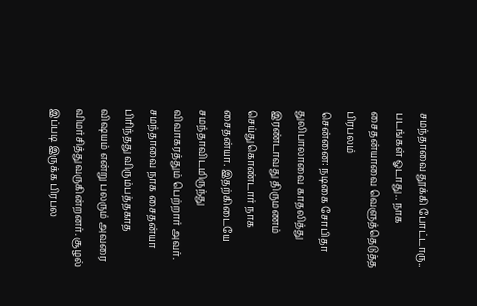சமந்தாவை தூக்கி போட்டாரு.. படங்கள் ஓடாது.. நாக சைதன்யாவை வெளுத்தெடுத்த பிரபலம்
சென்னை: நடிகை சோபிதா துலிபாலாவை காதலித்து இரண்டாவது திருமணம் செய்துகொண்டார் நாக சைதன்யா. இதற்கிடையே சமந்தாவிடமிருந்து விவாகரத்தும் பெற்றார் அவர். சமந்தாவை நாக சைதன்யா பிரிந்தது விரும்பத்தகாத விஷயம் என்று பலரும் அவரை விமர்சித்துவருகின்றனர். சூழல் இப்படி இருக்க பிரபல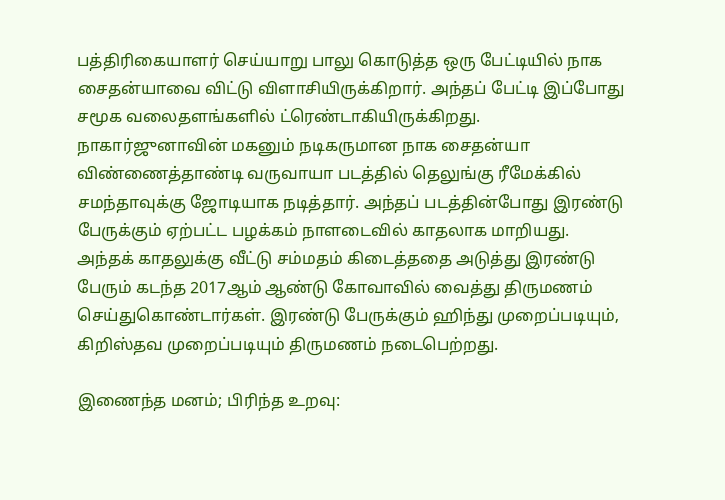பத்திரிகையாளர் செய்யாறு பாலு கொடுத்த ஒரு பேட்டியில் நாக சைதன்யாவை விட்டு விளாசியிருக்கிறார். அந்தப் பேட்டி இப்போது சமூக வலைதளங்களில் ட்ரெண்டாகியிருக்கிறது.
நாகார்ஜுனாவின் மகனும் நடிகருமான நாக சைதன்யா விண்ணைத்தாண்டி வருவாயா படத்தில் தெலுங்கு ரீமேக்கில் சமந்தாவுக்கு ஜோடியாக நடித்தார். அந்தப் படத்தின்போது இரண்டு பேருக்கும் ஏற்பட்ட பழக்கம் நாளடைவில் காதலாக மாறியது. அந்தக் காதலுக்கு வீட்டு சம்மதம் கிடைத்ததை அடுத்து இரண்டு பேரும் கடந்த 2017ஆம் ஆண்டு கோவாவில் வைத்து திருமணம் செய்துகொண்டார்கள். இரண்டு பேருக்கும் ஹிந்து முறைப்படியும், கிறிஸ்தவ முறைப்படியும் திருமணம் நடைபெற்றது.

இணைந்த மனம்; பிரிந்த உறவு: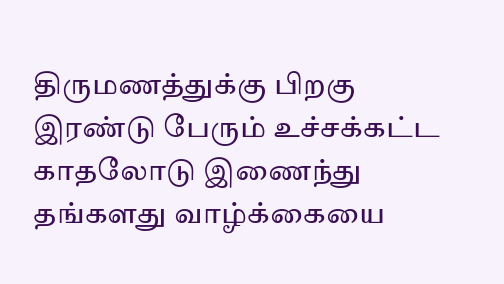திருமணத்துக்கு பிறகு இரண்டு பேரும் உச்சக்கட்ட காதலோடு இணைந்து தங்களது வாழ்க்கையை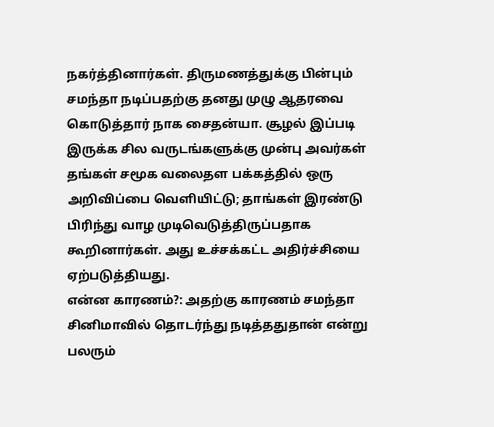நகர்த்தினார்கள். திருமணத்துக்கு பின்பும் சமந்தா நடிப்பதற்கு தனது முழு ஆதரவை கொடுத்தார் நாக சைதன்யா. சூழல் இப்படி இருக்க சில வருடங்களுக்கு முன்பு அவர்கள் தங்கள் சமூக வலைதள பக்கத்தில் ஒரு அறிவிப்பை வெளியிட்டு; தாங்கள் இரண்டு பிரிந்து வாழ முடிவெடுத்திருப்பதாக கூறினார்கள். அது உச்சக்கட்ட அதிர்ச்சியை ஏற்படுத்தியது.
என்ன காரணம்?: அதற்கு காரணம் சமந்தா சினிமாவில் தொடர்ந்து நடித்ததுதான் என்று பலரும்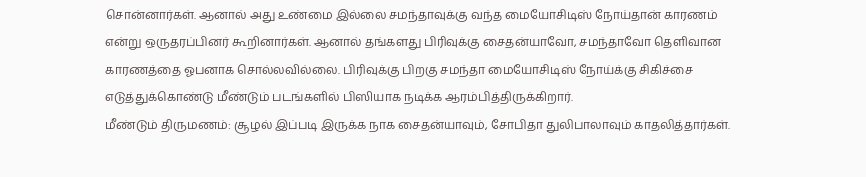சொன்னார்கள். ஆனால் அது உண்மை இல்லை சமந்தாவுக்கு வந்த மையோசிடிஸ் நோய்தான் காரணம் என்று ஒருதரப்பினர் கூறினார்கள். ஆனால் தங்களது பிரிவுக்கு சைதன்யாவோ, சமந்தாவோ தெளிவான காரணத்தை ஓபனாக சொல்லவில்லை. பிரிவுக்கு பிறகு சமந்தா மையோசிடிஸ் நோய்க்கு சிகிச்சை எடுத்துக்கொண்டு மீண்டும் படங்களில் பிஸியாக நடிக்க ஆரம்பித்திருக்கிறார்.
மீண்டும் திருமணம்: சூழல் இப்படி இருக்க நாக சைதன்யாவும், சோபிதா துலிபாலாவும் காதலித்தார்கள்.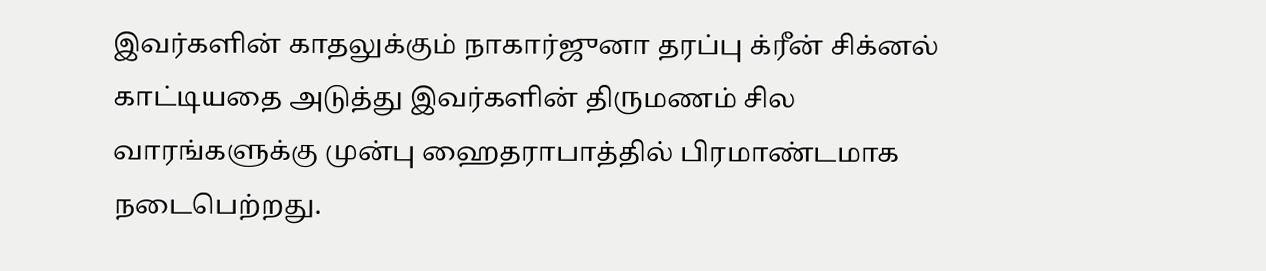இவர்களின் காதலுக்கும் நாகார்ஜுனா தரப்பு க்ரீன் சிக்னல் காட்டியதை அடுத்து இவர்களின் திருமணம் சில வாரங்களுக்கு முன்பு ஹைதராபாத்தில் பிரமாண்டமாக நடைபெற்றது.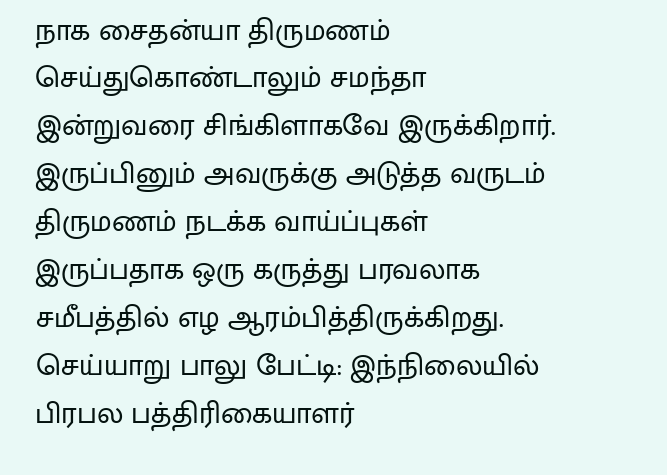நாக சைதன்யா திருமணம் செய்துகொண்டாலும் சமந்தா இன்றுவரை சிங்கிளாகவே இருக்கிறார். இருப்பினும் அவருக்கு அடுத்த வருடம் திருமணம் நடக்க வாய்ப்புகள் இருப்பதாக ஒரு கருத்து பரவலாக சமீபத்தில் எழ ஆரம்பித்திருக்கிறது.
செய்யாறு பாலு பேட்டி: இந்நிலையில் பிரபல பத்திரிகையாளர்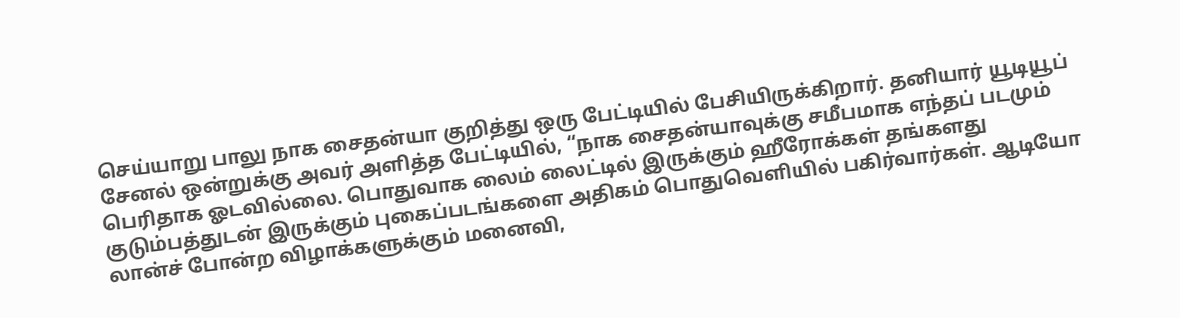செய்யாறு பாலு நாக சைதன்யா குறித்து ஒரு பேட்டியில் பேசியிருக்கிறார். தனியார் யூடியூப் சேனல் ஒன்றுக்கு அவர் அளித்த பேட்டியில், “நாக சைதன்யாவுக்கு சமீபமாக எந்தப் படமும் பெரிதாக ஓடவில்லை. பொதுவாக லைம் லைட்டில் இருக்கும் ஹீரோக்கள் தங்களது குடும்பத்துடன் இருக்கும் புகைப்படங்களை அதிகம் பொதுவெளியில் பகிர்வார்கள். ஆடியோ லான்ச் போன்ற விழாக்களுக்கும் மனைவி,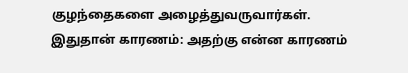குழந்தைகளை அழைத்துவருவார்கள்.
இதுதான் காரணம்: அதற்கு என்ன காரணம்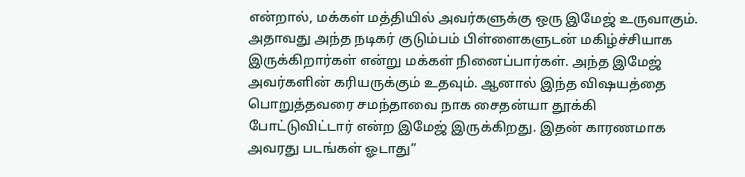என்றால், மக்கள் மத்தியில் அவர்களுக்கு ஒரு இமேஜ் உருவாகும். அதாவது அந்த நடிகர் குடும்பம் பிள்ளைகளுடன் மகிழ்ச்சியாக இருக்கிறார்கள் என்று மக்கள் நினைப்பார்கள். அந்த இமேஜ் அவர்களின் கரியருக்கும் உதவும். ஆனால் இந்த விஷயத்தை பொறுத்தவரை சமந்தாவை நாக சைதன்யா தூக்கி போட்டுவிட்டார் என்ற இமேஜ் இருக்கிறது. இதன் காரணமாக அவரது படங்கள் ஓடாது”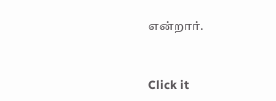என்றார்.


Click it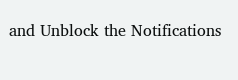and Unblock the Notifications